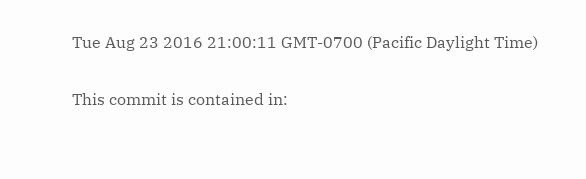Tue Aug 23 2016 21:00:11 GMT-0700 (Pacific Daylight Time)

This commit is contained in: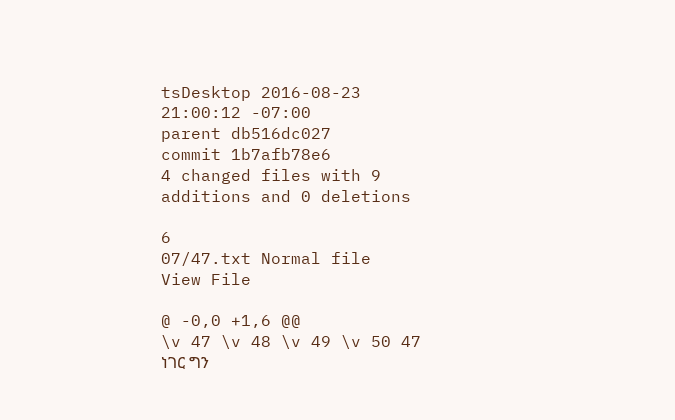tsDesktop 2016-08-23 21:00:12 -07:00
parent db516dc027
commit 1b7afb78e6
4 changed files with 9 additions and 0 deletions

6
07/47.txt Normal file
View File

@ -0,0 +1,6 @@
\v 47 \v 48 \v 49 \v 50 47 ነገር ግን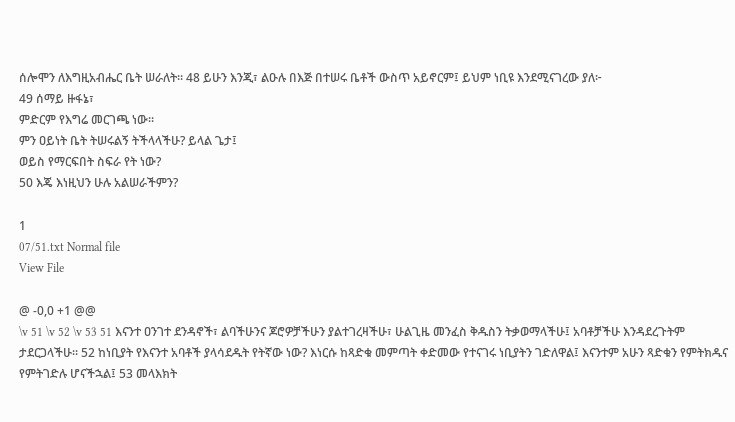ሰሎሞን ለእግዚአብሔር ቤት ሠራለት። 48 ይሁን እንጂ፣ ልዑሉ በእጅ በተሠሩ ቤቶች ውስጥ አይኖርም፤ ይህም ነቢዩ እንደሚናገረው ያለ፦
49 ሰማይ ዙፋኔ፣
ምድርም የእግሬ መርገጫ ነው።
ምን ዐይነት ቤት ትሠሩልኝ ትችላላችሁ? ይላል ጌታ፤
ወይስ የማርፍበት ስፍራ የት ነው?
50 እጄ እነዚህን ሁሉ አልሠራችምን?

1
07/51.txt Normal file
View File

@ -0,0 +1 @@
\v 51 \v 52 \v 53 51 እናንተ ዐንገተ ደንዳኖች፣ ልባችሁንና ጆሮዎቻችሁን ያልተገረዛችሁ፣ ሁልጊዜ መንፈስ ቅዱስን ትቃወማላችሁ፤ አባቶቻችሁ እንዳደረጉትም ታደርጋላችሁ። 52 ከነቢያት የእናንተ አባቶች ያላሳደዱት የትኛው ነው? እነርሱ ከጻድቁ መምጣት ቀድመው የተናገሩ ነቢያትን ገድለዋል፤ እናንተም አሁን ጻድቁን የምትክዱና የምትገድሉ ሆናችኋል፤ 53 መላእክት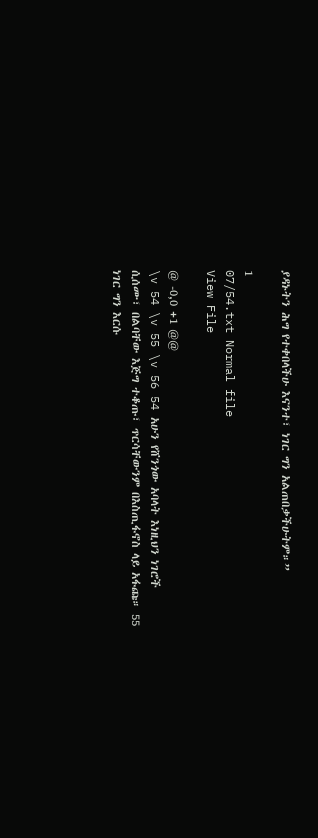ያዳኑትን ሕግ የተቀበላችሁ እናንተ፣ ነገር ግን አልጠበቃችሁትም።”

1
07/54.txt Normal file
View File

@ -0,0 +1 @@
\v 54 \v 55 \v 56 54 አሁን የሸንጎው አባላት እነዚህን ነገሮች ሲሰሙ፣ በልባቸው እጅግ ተቆጡ፣ ጥርሳቸውንም በእስጢፋኖስ ላይ አፋጩ። 55 ነገር ግን እርሱ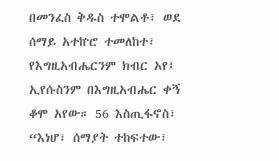በመንፈስ ቅዱስ ተሞልቶ፣ ወደ ሰማይ አተኵሮ ተመለከተ፣ የእግዚአብሔርንም ክብር አየ፤ ኢየሱስንም በእግዚአብሔር ቀኝ ቆሞ አየው። 56 እስጢፋኖስ፣ “እነሆ፣ ሰማያት ተከፍተው፣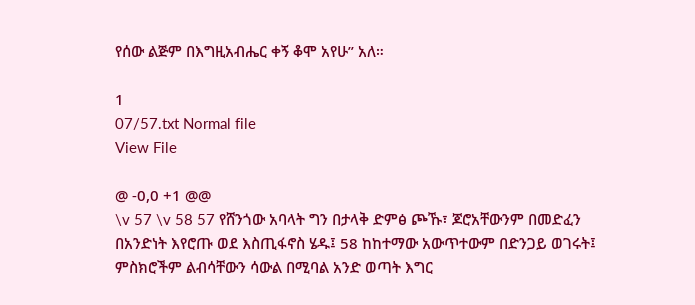የሰው ልጅም በእግዚአብሔር ቀኝ ቆሞ አየሁ” አለ።

1
07/57.txt Normal file
View File

@ -0,0 +1 @@
\v 57 \v 58 57 የሸንጎው አባላት ግን በታላቅ ድምፅ ጮኹ፣ ጆሮአቸውንም በመድፈን በአንድነት እየሮጡ ወደ እስጢፋኖስ ሄዱ፤ 58 ከከተማው አውጥተውም በድንጋይ ወገሩት፤ ምስክሮችም ልብሳቸውን ሳውል በሚባል አንድ ወጣት እግር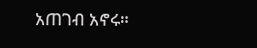አጠገብ አኖሩ።